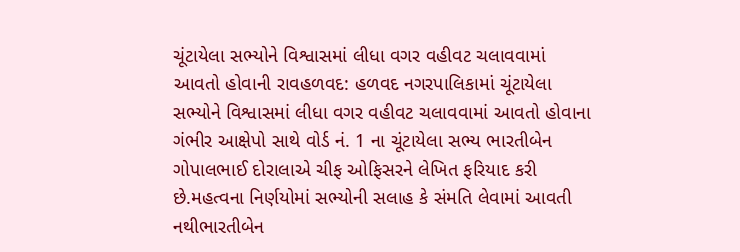ચૂંટાયેલા સભ્યોને વિશ્વાસમાં લીધા વગર વહીવટ ચલાવવામાં આવતો હોવાની રાવહળવદ: હળવદ નગરપાલિકામાં ચૂંટાયેલા સભ્યોને વિશ્વાસમાં લીધા વગર વહીવટ ચલાવવામાં આવતો હોવાના ગંભીર આક્ષેપો સાથે વોર્ડ નં. 1 ના ચૂંટાયેલા સભ્ય ભારતીબેન ગોપાલભાઈ દોરાલાએ ચીફ ઓફિસરને લેખિત ફરિયાદ કરી છે.મહત્વના નિર્ણયોમાં સભ્યોની સલાહ કે સંમતિ લેવામાં આવતી નથીભારતીબેન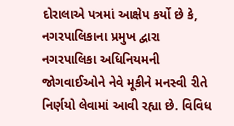દોરાલાએ પત્રમાં આક્ષેપ કર્યો છે કે, નગરપાલિકાના પ્રમુખ દ્વારા નગરપાલિકા અધિનિયમની જોગવાઈઓને નેવે મૂકીને મનસ્વી રીતે નિર્ણયો લેવામાં આવી રહ્યા છે. વિવિધ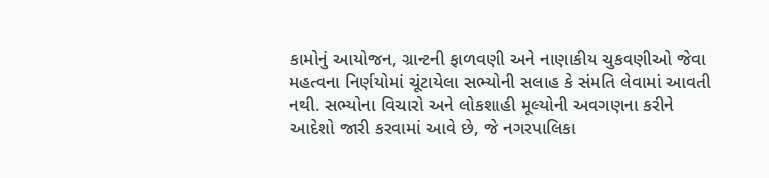કામોનું આયોજન, ગ્રાન્ટની ફાળવણી અને નાણાકીય ચુકવણીઓ જેવા મહત્વના નિર્ણયોમાં ચૂંટાયેલા સભ્યોની સલાહ કે સંમતિ લેવામાં આવતી નથી. સભ્યોના વિચારો અને લોકશાહી મૂલ્યોની અવગણના કરીને આદેશો જારી કરવામાં આવે છે, જે નગરપાલિકા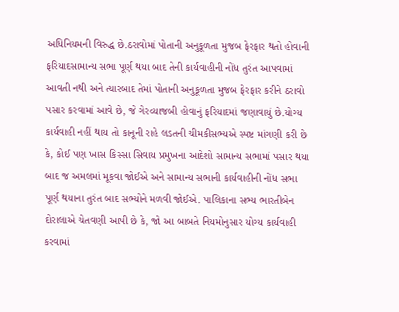અધિનિયમની વિરુદ્ધ છે.ઠરાવોમાં પોતાની અનુકૂળતા મુજબ ફેરફાર થતો હોવાની ફરિયાદસામાન્ય સભા પૂર્ણ થયા બાદ તેની કાર્યવાહીની નોંધ તુરંત આપવામાં આવતી નથી અને ત્યારબાદ તેમાં પોતાની અનુકૂળતા મુજબ ફેરફાર કરીને ઠરાવો પસાર કરવામાં આવે છે, જે ગેરવ્યાજબી હોવાનું ફરિયાદમાં જણાવાયું છે.યોગ્ય કાર્યવાહી નહીં થાય તો કાનૂની રાહે લડતની ચીમકીસભ્યએ સ્પષ્ટ માંગણી કરી છે કે, કોઈ પણ ખાસ કિસ્સા સિવાય પ્રમુખના આદેશો સામાન્ય સભામાં પસાર થયા બાદ જ અમલમાં મૂકવા જોઈએ અને સામાન્ય સભાની કાર્યવાહીની નોંધ સભા પૂર્ણ થયાના તુરંત બાદ સભ્યોને મળવી જોઈએ. પાલિકાના સભ્ય ભારતીબેન દોરાલાએ ચેતવણી આપી છે કે, જો આ બાબતે નિયમોનુસાર યોગ્ય કાર્યવાહી કરવામાં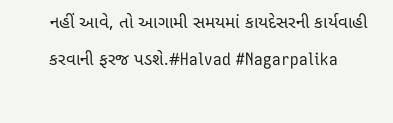નહીં આવે, તો આગામી સમયમાં કાયદેસરની કાર્યવાહી કરવાની ફરજ પડશે.#Halvad #Nagarpalika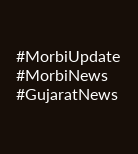#MorbiUpdate #MorbiNews #GujaratNews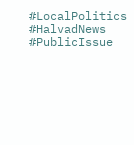#LocalPolitics #HalvadNews #PublicIssue